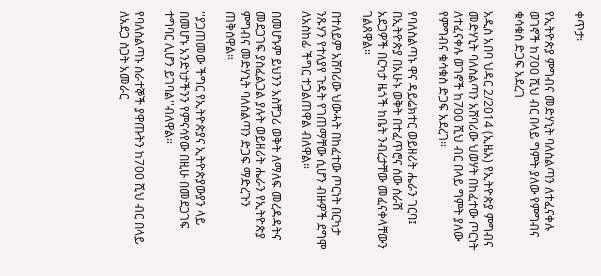ቀጥታ፡

የኢትዮጵያ ምግብና መድሃኒት ባለስልጣን ለተፈናቀሉ ወገኖች ከ700 ሺህ ብር በላይ ግምት ያለው የምግብና ቁሳቁስ ድጋፍ አደረገ

አዲስ አበባ ህዳር 2/2014 (ኢዜአ) የኢትዮጵያ ምግብና መድሃኒት ባለስልጣን አሸባሪው ህወሃት በከፈተው ጦርነት ለተፈናቀሉ ወገኖች ከ700 ሺህ ብር በላይ ግምት ያለው የምግብና ቁሳቁስ ድጋፍ አደረገ።

የባለስልጣኑ ዋና ዳይሬክተር ወይዘሪት ሔራን ገርባ፤ በኢትዮጵያ በአሁኑ ወቅት በተፈጥሮና ሰው ሰራሽ አደጋዎች በርካታ ዜጎች ከቤት ንብረታቸው መፈናቀላቸውን ገልጸዋል።

በተለይም አሸባሪው ህውሓት በከፈተው ጦርነት በርካታ ንጹሃን የተለያየ ጉዳት የገጠማቸው ሲሆን ብዙዎች ደግሞ ለአስከፊ ችግር ተጋልጠዋል ብለዋል።

በመሆኑም ይህንን አስቸጋሪ ወቅት ለማለፍ መረዳዳትና መደጋገፍ ያስፈልጋል ያሉት ወይዘሪት ሔራን የኢትዮጵያ ምግብና መድሃኒት ባለስልጣን ድጋፍ ማድረጉን ጠቅሰዋል።

''ያጋጠመው ችግር የኢትዮጵያና ኢትዮጵያውያን ላይ በመሆኑ አንድነታችንን የምናሳየው በዚሁ በመደጋገፍ ተግባር ሊሆን ይገባል''ብለዋል።

የባለስልጣኑ ሰራተኞች ያዋጡትን ከ700 ሺህ ብር በላይ ለአደጋ ስጋት አመራር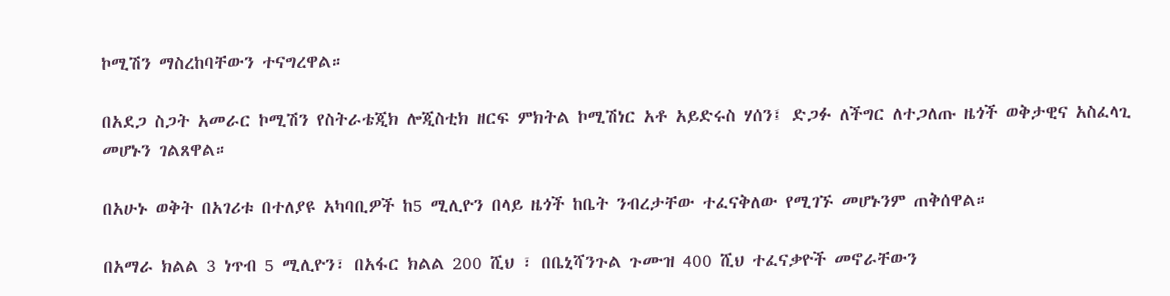ኮሚሽን ማስረከባቸውን ተናግረዋል።

በአደጋ ስጋት አመራር ኮሚሽን የስትራቴጂክ ሎጂስቲክ ዘርፍ ምክትል ኮሚሽነር አቶ አይድሩስ ሃሰን፤ ድጋፉ ለችግር ለተጋለጡ ዜጎች ወቅታዊና አስፈላጊ መሆኑን ገልጸዋል።

በአሁኑ ወቅት በአገሪቱ በተለያዩ አካባቢዎች ከ5 ሚሊዮን በላይ ዜጎች ከቤት ንብረታቸው ተፈናቅለው የሚገኙ መሆኑንም ጠቅሰዋል።

በአማራ ክልል 3 ነጥብ 5 ሚሊዮን፣ በአፋር ክልል 200 ሺህ ፣ በቤኒሻንጉል ጉሙዝ 400 ሺህ ተፈናቃዮች መኖራቸውን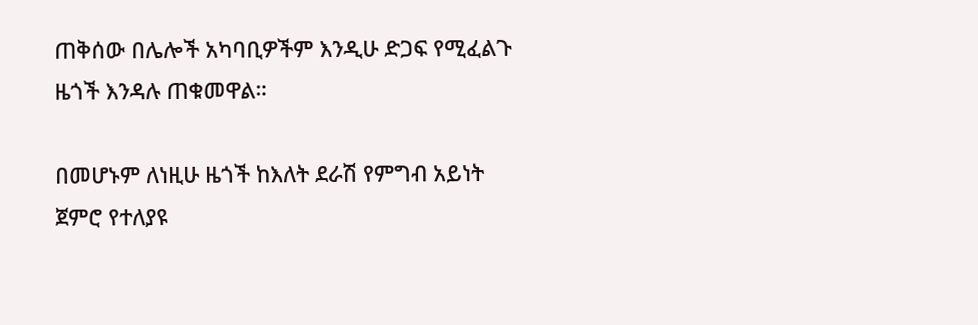ጠቅሰው በሌሎች አካባቢዎችም እንዲሁ ድጋፍ የሚፈልጉ ዜጎች እንዳሉ ጠቁመዋል።

በመሆኑም ለነዚሁ ዜጎች ከእለት ደራሽ የምግብ አይነት ጀምሮ የተለያዩ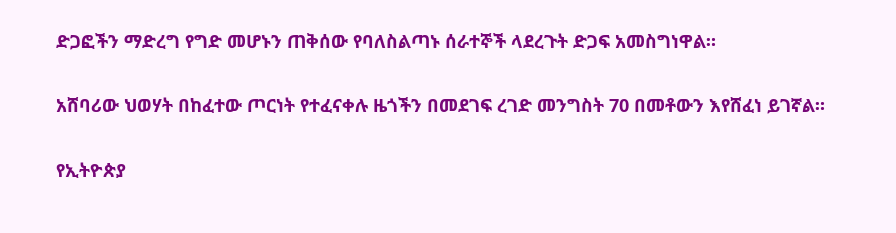ድጋፎችን ማድረግ የግድ መሆኑን ጠቅሰው የባለስልጣኑ ሰራተኞች ላደረጉት ድጋፍ አመስግነዋል።

አሸባሪው ህወሃት በከፈተው ጦርነት የተፈናቀሉ ዜጎችን በመደገፍ ረገድ መንግስት 70 በመቶውን እየሸፈነ ይገኛል።

የኢትዮጵያ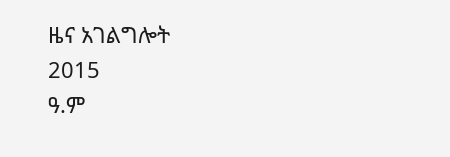ዜና አገልግሎት
2015
ዓ.ም